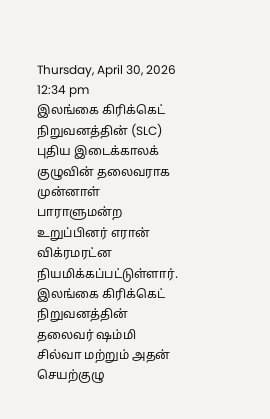Thursday, April 30, 2026 12:34 pm
இலங்கை கிரிக்கெட் நிறுவனத்தின் (SLC) புதிய இடைக்காலக் குழுவின் தலைவராக முன்னாள் பாராளுமன்ற உறுப்பினர் எரான் விக்ரமரட்ன நியமிக்கப்பட்டுள்ளார்.
இலங்கை கிரிக்கெட் நிறுவனத்தின் தலைவர் ஷம்மி சில்வா மற்றும் அதன் செயற்குழு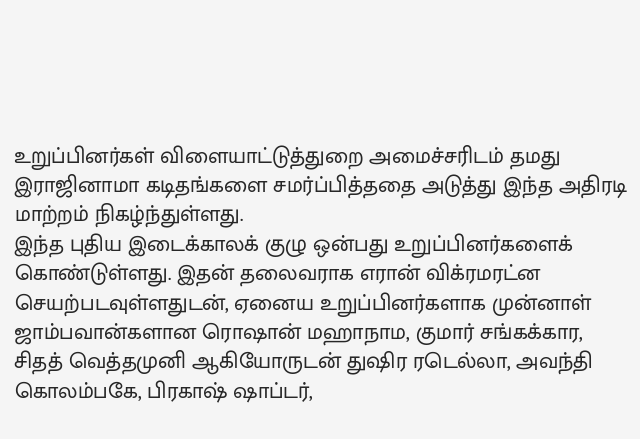உறுப்பினர்கள் விளையாட்டுத்துறை அமைச்சரிடம் தமது இராஜினாமா கடிதங்களை சமர்ப்பித்ததை அடுத்து இந்த அதிரடி மாற்றம் நிகழ்ந்துள்ளது.
இந்த புதிய இடைக்காலக் குழு ஒன்பது உறுப்பினர்களைக் கொண்டுள்ளது. இதன் தலைவராக எரான் விக்ரமரட்ன செயற்படவுள்ளதுடன், ஏனைய உறுப்பினர்களாக முன்னாள் ஜாம்பவான்களான ரொஷான் மஹாநாம, குமார் சங்கக்கார, சிதத் வெத்தமுனி ஆகியோருடன் துஷிர ரடெல்லா, அவந்தி கொலம்பகே, பிரகாஷ் ஷாப்டர்,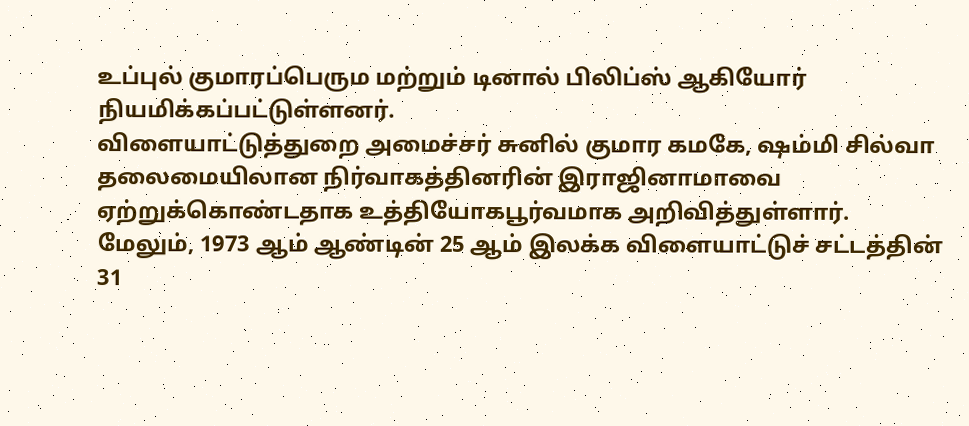உப்புல் குமாரப்பெரும மற்றும் டினால் பிலிப்ஸ் ஆகியோர் நியமிக்கப்பட்டுள்ளனர்.
விளையாட்டுத்துறை அமைச்சர் சுனில் குமார கமகே, ஷம்மி சில்வா தலைமையிலான நிர்வாகத்தினரின் இராஜினாமாவை ஏற்றுக்கொண்டதாக உத்தியோகபூர்வமாக அறிவித்துள்ளார்.
மேலும், 1973 ஆம் ஆண்டின் 25 ஆம் இலக்க விளையாட்டுச் சட்டத்தின் 31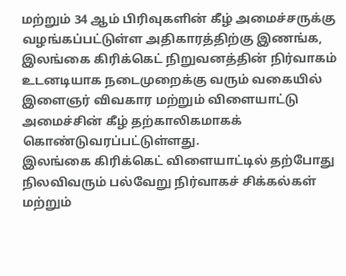மற்றும் 34 ஆம் பிரிவுகளின் கீழ் அமைச்சருக்கு வழங்கப்பட்டுள்ள அதிகாரத்திற்கு இணங்க, இலங்கை கிரிக்கெட் நிறுவனத்தின் நிர்வாகம் உடனடியாக நடைமுறைக்கு வரும் வகையில் இளைஞர் விவகார மற்றும் விளையாட்டு அமைச்சின் கீழ் தற்காலிகமாகக் கொண்டுவரப்பட்டுள்ளது.
இலங்கை கிரிக்கெட் விளையாட்டில் தற்போது நிலவிவரும் பல்வேறு நிர்வாகச் சிக்கல்கள் மற்றும்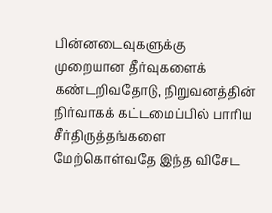பின்னடைவுகளுக்கு முறையான தீர்வுகளைக் கண்டறிவதோடு, நிறுவனத்தின் நிர்வாகக் கட்டமைப்பில் பாரிய சீர்திருத்தங்களை மேற்கொள்வதே இந்த விசேட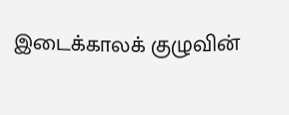இடைக்காலக் குழுவின்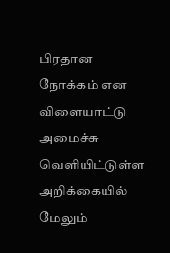பிரதான நோக்கம் என விளையாட்டு அமைச்சு வெளியிட்டுள்ள அறிக்கையில் மேலும்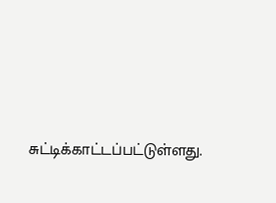சுட்டிக்காட்டப்பட்டுள்ளது.